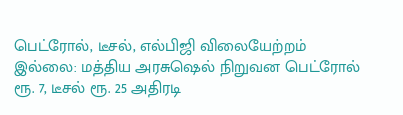பெட்ரோல், டீசல், எல்பிஜி விலையேற்றம் இல்லை: மத்திய அரசுஷெல் நிறுவன பெட்ரோல் ரூ. 7, டீசல் ரூ. 25 அதிரடி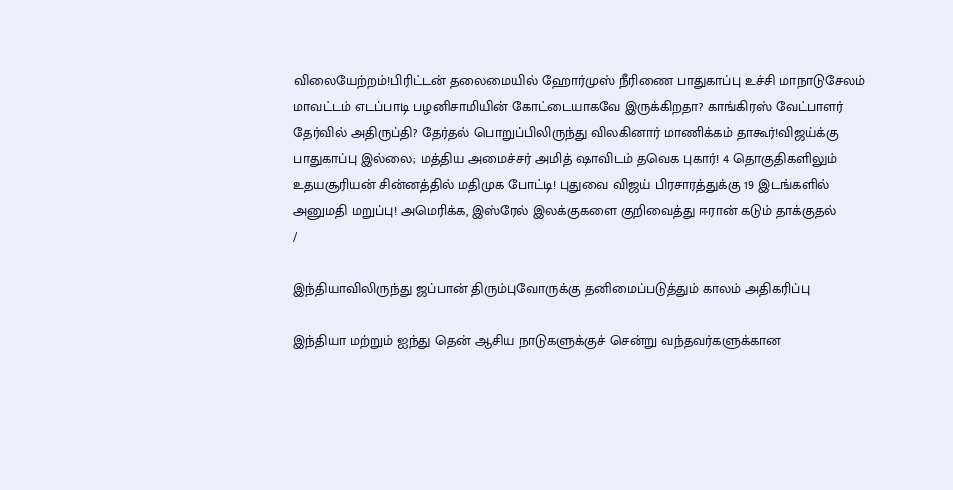விலையேற்றம்!பிரிட்டன் தலைமையில் ஹோர்முஸ் நீரிணை பாதுகாப்பு உச்சி மாநாடுசேலம் மாவட்டம் எடப்பாடி பழனிசாமியின் கோட்டையாகவே இருக்கிறதா? காங்கிரஸ் வேட்பாளர் தேர்வில் அதிருப்தி? தேர்தல் பொறுப்பிலிருந்து விலகினார் மாணிக்கம் தாகூர்!விஜய்க்கு பாதுகாப்பு இல்லை; மத்திய அமைச்சர் அமித் ஷாவிடம் தவெக புகார்! 4 தொகுதிகளிலும் உதயசூரியன் சின்னத்தில் மதிமுக போட்டி! புதுவை விஜய் பிரசாரத்துக்கு 19 இடங்களில் அனுமதி மறுப்பு! அமெரிக்க, இஸ்ரேல் இலக்குகளை குறிவைத்து ஈரான் கடும் தாக்குதல்
/

இந்தியாவிலிருந்து ஜப்பான் திரும்புவோருக்கு தனிமைப்படுத்தும் காலம் அதிகரிப்பு

இந்தியா மற்றும் ஐந்து தென் ஆசிய நாடுகளுக்குச் சென்று வந்தவர்களுக்கான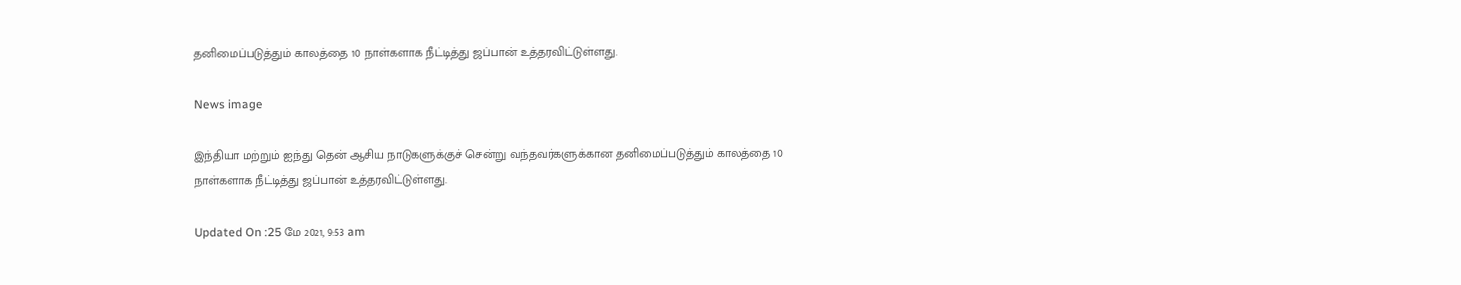தனிமைப்படுத்தும் காலத்தை 10 நாள்களாக நீட்டித்து ஜப்பான் உத்தரவிட்டுள்ளது.

News image

இந்தியா மற்றும் ஐந்து தென் ஆசிய நாடுகளுக்குச் சென்று வந்தவர்களுக்கான தனிமைப்படுத்தும் காலத்தை 10 நாள்களாக நீட்டித்து ஜப்பான் உத்தரவிட்டுள்ளது.

Updated On :25 மே 2021, 9:53 am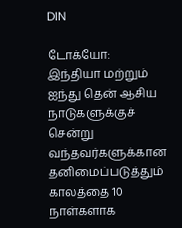DIN

டோக்யோ: இந்தியா மற்றும் ஐந்து தென் ஆசிய நாடுகளுக்குச் சென்று வந்தவர்களுக்கான தனிமைப்படுத்தும் காலத்தை 10 நாள்களாக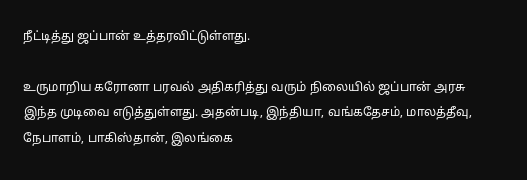நீட்டித்து ஜப்பான் உத்தரவிட்டுள்ளது.

உருமாறிய கரோனா பரவல் அதிகரித்து வரும் நிலையில் ஜப்பான் அரசு இந்த முடிவை எடுத்துள்ளது. அதன்படி, இந்தியா, வங்கதேசம், மாலத்தீவு, நேபாளம், பாகிஸ்தான், இலங்கை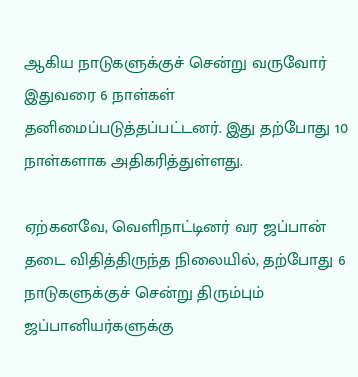ஆகிய நாடுகளுக்குச் சென்று வருவோர் இதுவரை 6 நாள்கள் தனிமைப்படுத்தப்பட்டனர். இது தற்போது 10 நாள்களாக அதிகரித்துள்ளது.

ஏற்கனவே, வெளிநாட்டினர் வர ஜப்பான் தடை விதித்திருந்த நிலையில், தற்போது 6 நாடுகளுக்குச் சென்று திரும்பும் ஜப்பானியர்களுக்கு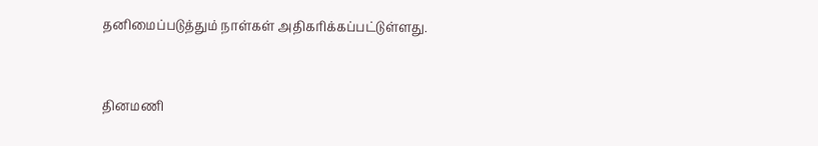தனிமைப்படுத்தும் நாள்கள் அதிகரிக்கப்பட்டுள்ளது.


தினமணி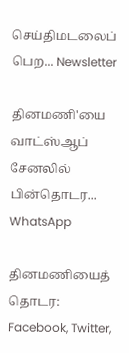செய்திமடலைப் பெற... Newsletter

தினமணி'யை வாட்ஸ்ஆப் சேனலில் பின்தொடர... WhatsApp

தினமணியைத் தொடர: Facebook, Twitter,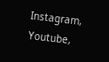Instagram, Youtube,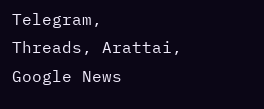Telegram, Threads, Arattai, Google News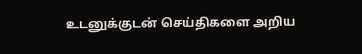உடனுக்குடன் செய்திகளை அறிய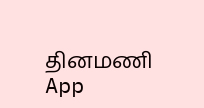தினமணி App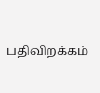பதிவிறக்கம்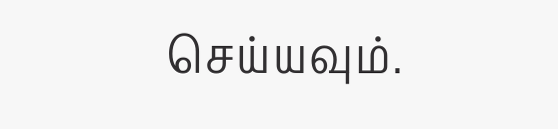செய்யவும்.